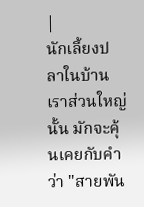|
นักเลี้ยงปลาในบ้านเราส่วนใหญ่นั้น มักจะคุ้นเคยกับคำว่า "สายพัน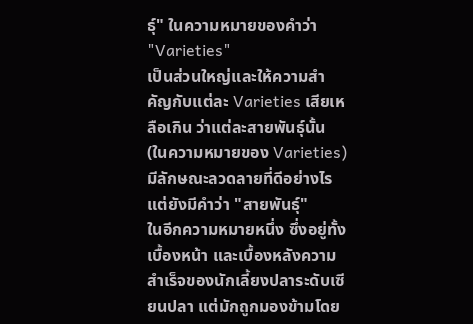ธุ์" ในความหมายของคำว่า "Varieties"
เป็นส่วนใหญ่และให้ความสำคัญกับแต่ละ Varieties เสียเหลือเกิน ว่าแต่ละสายพันธุ์นั้น
(ในความหมายของ Varieties) มีลักษณะลวดลายที่ดีอย่างไร แต่ยังมีคำว่า "สายพันธุ์"
ในอีกความหมายหนึ่ง ซึ่งอยู่ทั้งเบื้องหน้า และเบื้องหลังความสำเร็จของนักเลี้ยงปลาระดับเซียนปลา แต่มักถูกมองข้ามโดย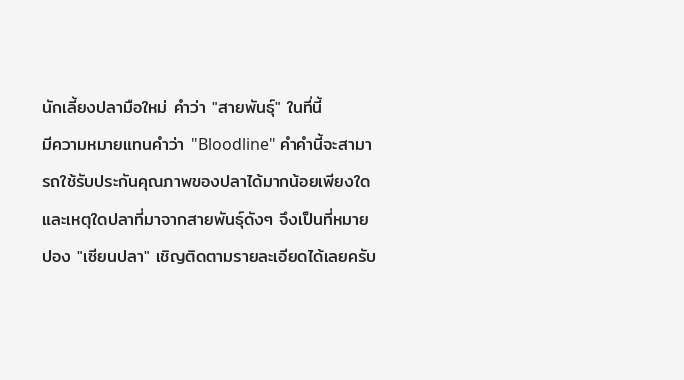นักเลี้ยงปลามือใหม่ คำว่า "สายพันธุ์" ในที่นี้
มีความหมายแทนคำว่า "Bloodline" คำคำนี้จะสามารถใช้รับประกันคุณภาพของปลาได้มากน้อยเพียงใด
และเหตุใดปลาที่มาจากสายพันธุ์ดังๆ จึงเป็นที่หมายปอง "เซียนปลา" เชิญติดตามรายละเอียดได้เลยครับ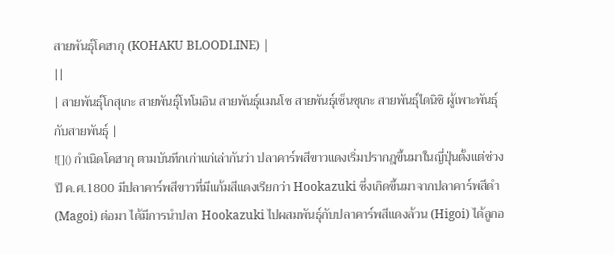สายพันธุ์โคฮากุ (KOHAKU BLOODLINE) |
||
| สายพันธุ์โกสุเกะ สายพันธุ์โทโมอิน สายพันธุ์แมนโซ สายพันธุ์เซ็นซุเกะ สายพันธุ์ไดนิชิ ผู้เพาะพันธุ์กับสายพันธุ์ |
![]() กำเนิดโคฮากุ ตามบันทึกเก่าแก่เล่ากันว่า ปลาคาร์พสีขาวแดงเริ่มปรากฎขึ้นมาในญี่ปุ่นตั้งแต่ช่วงปี ค.ศ.1800 มีปลาคาร์พสีขาวที่มีแก้มสีแดงเรียกว่า Hookazuki ซึ่งเกิดขึ้นมาจากปลาคาร์พสีดำ (Magoi) ต่อมา ได้มีการนำปลา Hookazuki ไปผสมพันธุ์กับปลาคาร์พสีแดงล้วน (Higoi) ได้ลูกอ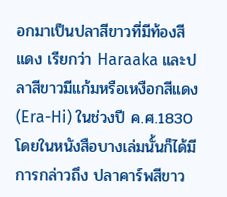อกมาเป็นปลาสีขาวที่มีท้องสีแดง เรียกว่า Haraaka และปลาสีขาวมีแก้มหรือเหงือกสีแดง (Era-Hi) ในช่วงปี ค.ศ.1830 โดยในหนังสือบางเล่มนั้นก็ได้มีการกล่าวถึง ปลาคาร์พสีขาว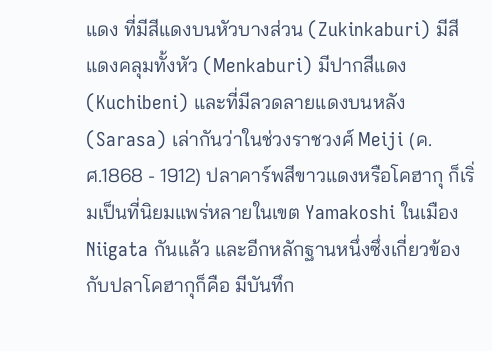แดง ที่มีสีแดงบนหัวบางส่วน (Zukinkaburi) มีสีแดงคลุมทั้งหัว (Menkaburi) มีปากสีแดง (Kuchibeni) และที่มีลวดลายแดงบนหลัง (Sarasa) เล่ากันว่าในช่วงราชวงศ์ Meiji (ค.ศ.1868 - 1912) ปลาคาร์พสีขาวแดงหรือโคฮากุ ก็เริ่มเป็นที่นิยมแพร่หลายในเขต Yamakoshi ในเมือง Niigata กันแล้ว และอีกหลักฐานหนึ่งซึ่งเกี่ยวข้องกับปลาโคฮากุก็คือ มีบันทึก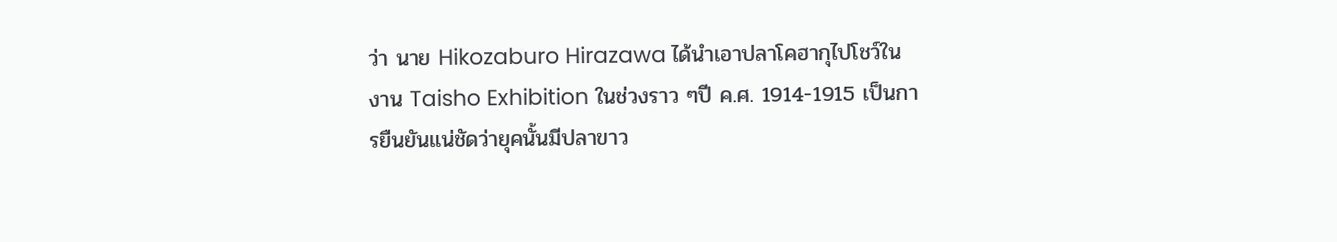ว่า นาย Hikozaburo Hirazawa ได้นำเอาปลาโคฮากุไปโชว์ในงาน Taisho Exhibition ในช่วงราว ๆปี ค.ศ. 1914-1915 เป็นการยืนยันแน่ชัดว่ายุคนั้นมีปลาขาว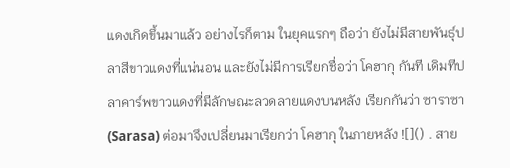แดงเกิดขึ้นมาแล้ว อย่างไรก็ตาม ในยุคแรกๆ ถือว่า ยังไม่มีสายพันธุ์ปลาสีขาวแดงที่แน่นอน และยังไม่มีการเรียกชื่อว่า โคฮากุ กันที เดิมทีปลาคาร์พขาวแดงที่มีลักษณะลวดลายแดงบนหลัง เรียกกันว่า ซาราซา (Sarasa) ต่อมาจึงเปลี่ยนมาเรียกว่า โคฮากุ ในภายหลัง ![]() . สาย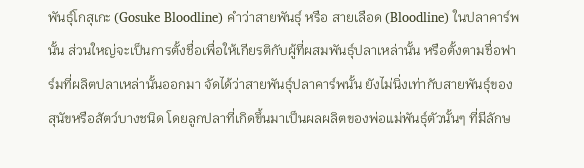พันธุ์โกสุเกะ (Gosuke Bloodline) คำว่าสายพันธุ์ หรือ สายเลือด (Bloodline) ในปลาคาร์พนั้น ส่วนใหญ่จะเป็นการตั้งชื่อเพื่อให้เกียรติกับผู้ที่ผสมพันธุ์ปลาเหล่านั้น หรือตั้งตามชื่อฟาร์มที่ผลิตปลาเหล่านั้นออกมา จัดได้ว่าสายพันธุ์ปลาคาร์พนั้น ยังไม่นิ่งเท่ากับสายพันธุ์ของสุนัขหรือสัตว์บางชนิด โดยลูกปลาที่เกิดขึ้นมาเป็นผลผลิตของพ่อแม่พันธุ์ตัวนั้นๆ ที่มีลักษ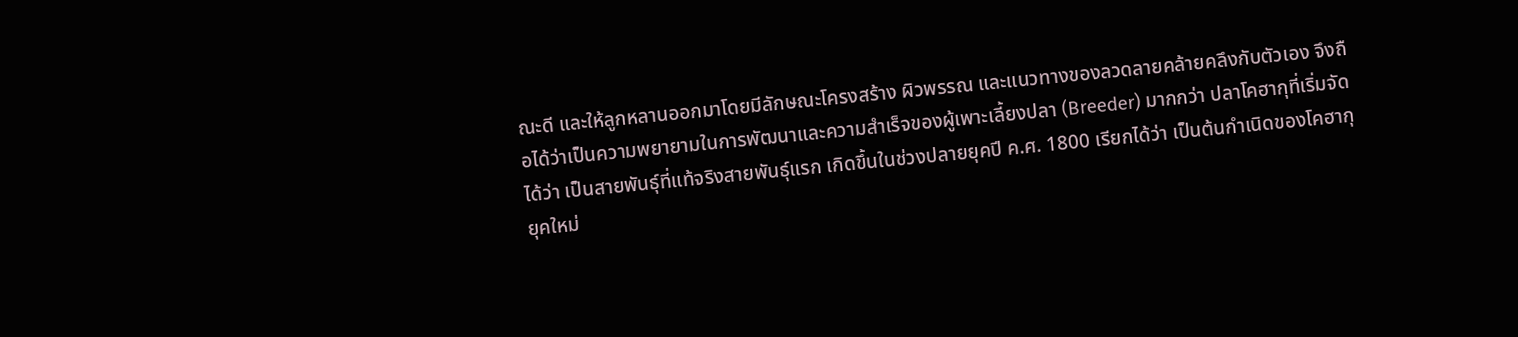ณะดี และให้ลูกหลานออกมาโดยมีลักษณะโครงสร้าง ผิวพรรณ และแนวทางของลวดลายคล้ายคลึงกับตัวเอง จึงถือได้ว่าเป็นความพยายามในการพัฒนาและความสำเร็จของผู้เพาะเลี้ยงปลา (Breeder) มากกว่า ปลาโคฮากุที่เริ่มจัดได้ว่า เป็นสายพันธุ์ที่แท้จริงสายพันธุ์แรก เกิดขึ้นในช่วงปลายยุคปี ค.ศ. 1800 เรียกได้ว่า เป็นต้นกำเนิดของโคฮากุยุคใหม่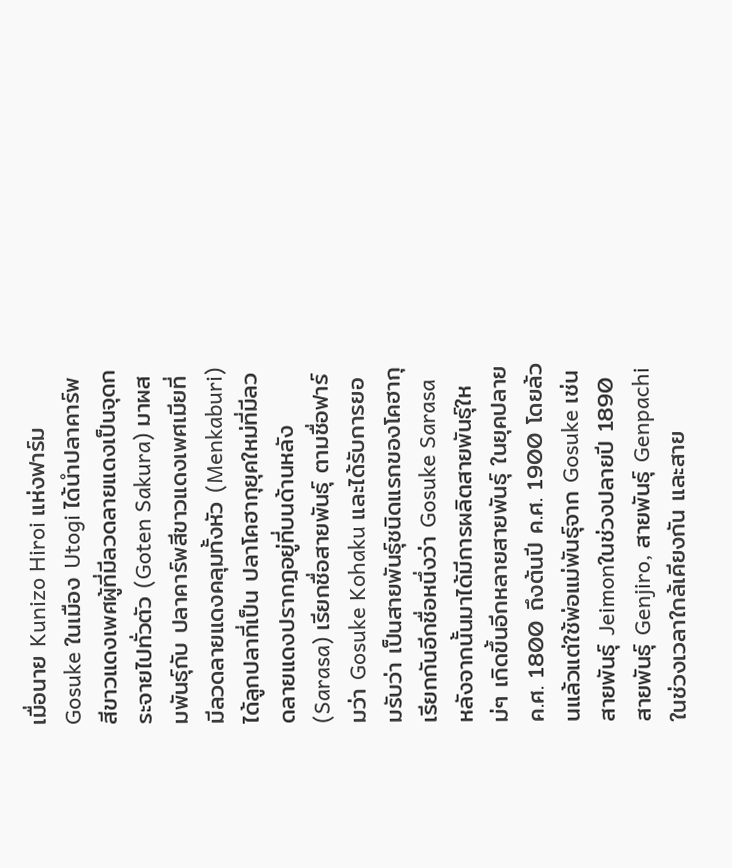เมื่อนาย Kunizo Hiroi แห่งฟาร์ม Gosuke ในเมือง Utogi ได้นำปลาคาร์พสีขาวแดงเพศผู้ที่มีลวดลายแดงเป็นจุดกระจายไปทั่วตัว (Goten Sakura) มาผสมพันธุ์กับ ปลาคาร์พสีขาวแดงเพศเมียที่มีลวดลายแดงคลุมทั้งหัว (Menkaburi) ได้ลูกปลาที่เป็น ปลาโคฮากุยุคใหม่ที่มีลวดลายแดงปรากฎอยู่ที่บนด้านหลัง (Sarasa) เรียกชื่อสายพันธุ์ ตามชื่อฟาร์มว่า Gosuke Kohaku และได้รับการยอมรับว่า เป็นสายพันธุ์ชนิดแรกของโคฮากุ เรียกกันอีกชื่อหนึ่งว่า Gosuke Sarasa หลังจากนั้นมาได้มีการผลิตสายพันธุ์ใหม่ๆ เกิดขึ้นอีกหลายสายพันธุ์ ในยุคปลาย ค.ศ. 1800 ถึงต้นปี ค.ศ. 1900 โดยล้วนแล้วแต่ใช้พ่อแม่พันธุ์จาก Gosuke เช่นสายพันธุ์ Jeimonในช่วงปลายปี 1890 สายพันธุ์ Genjiro, สายพันธุ์ Genpachi ในช่วงเวลาใกล้เคียงกัน และสาย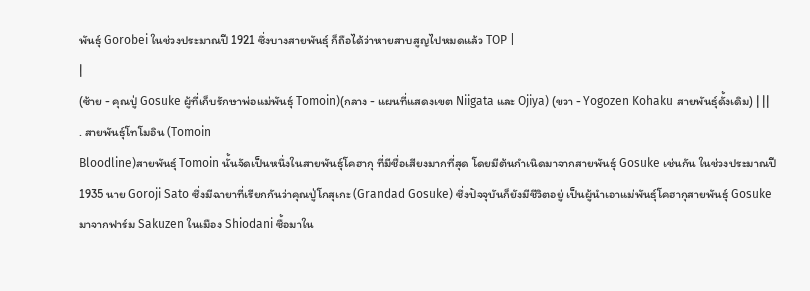พันธุ์ Gorobei ในช่วงประมาณปี 1921 ซึ่งบางสายพันธุ์ ก็ถือได้ว่าหายสาบสูญไปหมดแล้ว TOP |
|
(ซ้าย - คุณปู่ Gosuke ผู้ที่เก็บรักษาพ่อแม่พันธุ์ Tomoin)(กลาง - แผนที่แสดงเขต Niigata และ Ojiya) (ขวา - Yogozen Kohaku สายพันธุ์ดั้งเดิม) | ||
. สายพันธุ์โทโมอิน (Tomoin
Bloodline)สายพันธุ์ Tomoin นั้นจัดเป็นหนึ่งในสายพันธุ์โคฮากุ ที่มีชื่อเสียงมากที่สุด โดยมีต้นกำเนิดมาจากสายพันธุ์ Gosuke เช่นกัน ในช่วงประมาณปี 1935 นาย Goroji Sato ซึ่งมีฉายาที่เรียกกันว่าคุณปู่โกสุเกะ (Grandad Gosuke) ซึ่งปัจจุบันก็ยังมีชีวิตอยู่ เป็นผู้นำเอาแม่พันธุ์โคฮากุสายพันธุ์ Gosuke มาจากฟาร์ม Sakuzen ในเมือง Shiodani ซื้อมาใน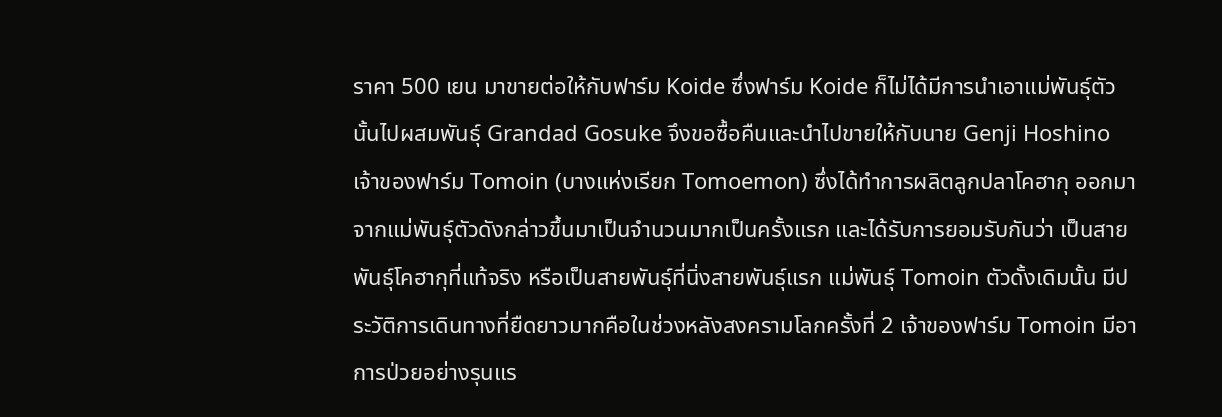ราคา 500 เยน มาขายต่อให้กับฟาร์ม Koide ซึ่งฟาร์ม Koide ก็ไม่ได้มีการนำเอาแม่พันธุ์ตัวนั้นไปผสมพันธุ์ Grandad Gosuke จึงขอซื้อคืนและนำไปขายให้กับนาย Genji Hoshino เจ้าของฟาร์ม Tomoin (บางแห่งเรียก Tomoemon) ซึ่งได้ทำการผลิตลูกปลาโคฮากุ ออกมาจากแม่พันธุ์ตัวดังกล่าวขึ้นมาเป็นจำนวนมากเป็นครั้งแรก และได้รับการยอมรับกันว่า เป็นสายพันธุ์โคฮากุที่แท้จริง หรือเป็นสายพันธุ์ที่นิ่งสายพันธุ์แรก แม่พันธุ์ Tomoin ตัวดั้งเดิมนั้น มีประวัติการเดินทางที่ยืดยาวมากคือในช่วงหลังสงครามโลกครั้งที่ 2 เจ้าของฟาร์ม Tomoin มีอาการป่วยอย่างรุนแร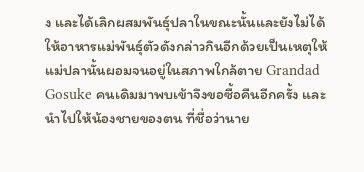ง และได้เลิกผสมพันธุ์ปลาในขณะนั้นและยังไม่ได้ให้อาหารแม่พันธุ์ตัวดังกล่าวกินอีกด้วยเป็นเหตุให้แม่ปลานั้นผอมจนอยู่ในสภาพใกล้ตาย Grandad Gosuke คนเดิมมาพบเข้าจึงขอซื้อคืนอีกครั้ง และนำไปให้น้องชายของตน ที่ชื่อว่านาย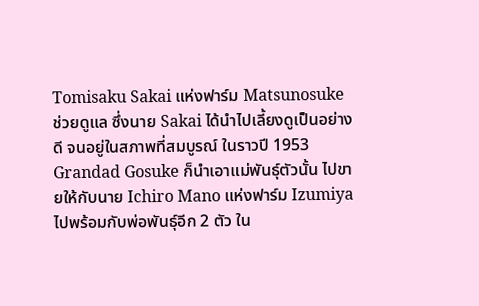Tomisaku Sakai แห่งฟาร์ม Matsunosuke ช่วยดูแล ซึ่งนาย Sakai ได้นำไปเลี้ยงดูเป็นอย่างดี จนอยู่ในสภาพที่สมบูรณ์ ในราวปี 1953 Grandad Gosuke ก็นำเอาแม่พันธุ์ตัวนั้น ไปขายให้กับนาย Ichiro Mano แห่งฟาร์ม Izumiya ไปพร้อมกับพ่อพันธุ์อีก 2 ตัว ใน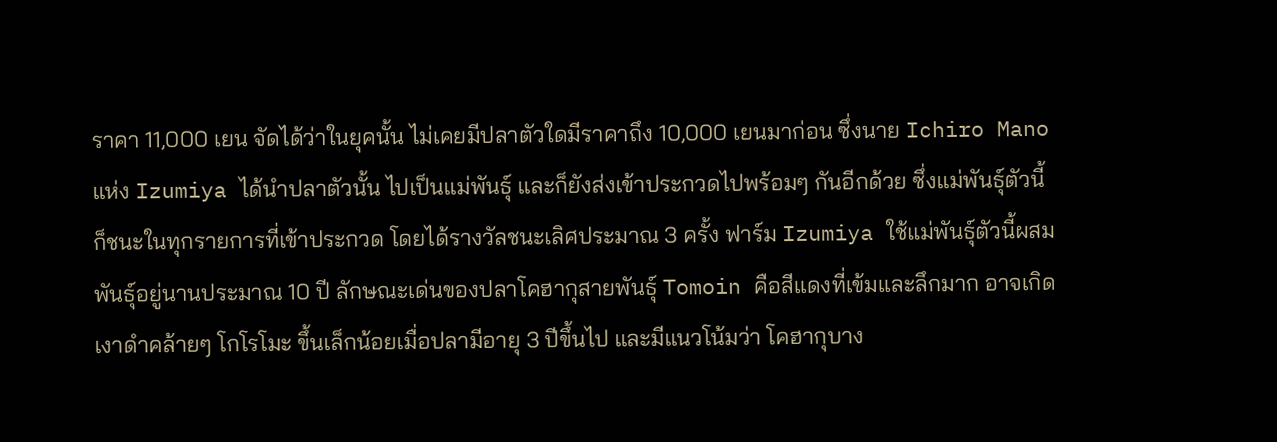ราคา 11,000 เยน จัดได้ว่าในยุคนั้น ไม่เคยมีปลาตัวใดมีราคาถึง 10,000 เยนมาก่อน ซึ่งนาย Ichiro Mano แห่ง Izumiya ได้นำปลาตัวนั้น ไปเป็นแม่พันธุ์ และก็ยังส่งเข้าประกวดไปพร้อมๆ กันอีกด้วย ซึ่งแม่พันธุ์ตัวนี้ ก็ชนะในทุกรายการที่เข้าประกวด โดยได้รางวัลชนะเลิศประมาณ 3 ครั้ง ฟาร์ม Izumiya ใช้แม่พันธุ์ตัวนี้ผสมพันธุ์อยู่นานประมาณ 10 ปี ลักษณะเด่นของปลาโคฮากุสายพันธุ์ Tomoin คือสีแดงที่เข้มและลึกมาก อาจเกิดเงาดำคล้ายๆ โกโรโมะ ขึ้นเล็กน้อยเมื่อปลามีอายุ 3 ปีขึ้นไป และมีแนวโน้มว่า โคฮากุบาง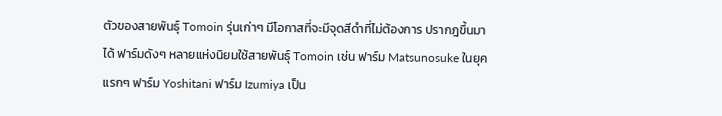ตัวของสายพันธุ์ Tomoin รุ่นเก่าๆ มีโอกาสที่จะมีจุดสีดำที่ไม่ต้องการ ปรากฎขึ้นมาได้ ฟาร์มดังๆ หลายแห่งนิยมใช้สายพันธุ์ Tomoin เช่น ฟาร์ม Matsunosuke ในยุคแรกๆ ฟาร์ม Yoshitani ฟาร์ม Izumiya เป็น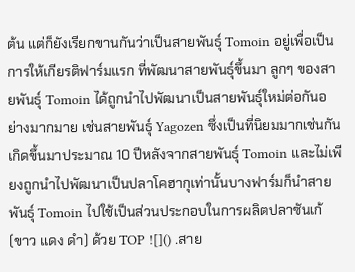ต้น แต่ก็ยังเรียกขานกันว่าเป็นสายพันธุ์ Tomoin อยู่เพื่อเป็นการให้เกียรติฟาร์มแรก ที่พัฒนาสายพันธุ์ขึ้นมา ลูกๆ ของสายพันธุ์ Tomoin ได้ถูกนำไปพัฒนาเป็นสายพันธุ์ใหม่ต่อกันอย่างมากมาย เช่นสายพันธุ์ Yagozen ซึ่งเป็นที่นิยมมากเช่นกัน เกิดขึ้นมาประมาณ 10 ปีหลังจากสายพันธุ์ Tomoin และไม่เพียงถูกนำไปพัฒนาเป็นปลาโคฮากุเท่านั้นบางฟาร์มก็นำสายพันธุ์ Tomoin ไปใช้เป็นส่วนประกอบในการผลิตปลาซันเก้ (ขาว แดง ดำ) ด้วย TOP ![]() .สาย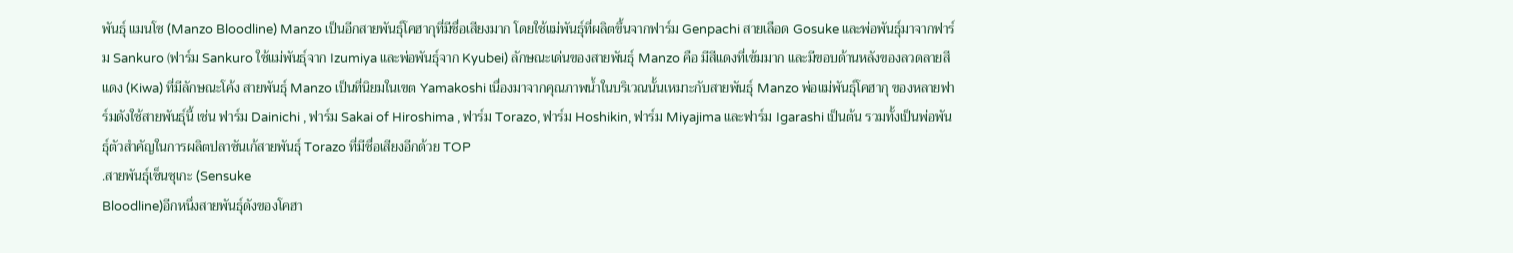พันธุ์ แมนโซ (Manzo Bloodline) Manzo เป็นอีกสายพันธุ์โคฮากุที่มีชื่อเสียงมาก โดยใช้แม่พันธุ์ที่ผลิตขึ้นจากฟาร์ม Genpachi สายเลือด Gosuke และพ่อพันธุ์มาจากฟาร์ม Sankuro (ฟาร์ม Sankuro ใช้แม่พันธุ์จาก Izumiya และพ่อพันธุ์จาก Kyubei) ลักษณะเด่นของสายพันธุ์ Manzo คือ มีสีแดงที่เข้มมาก และมีขอบด้านหลังของลวดลายสีแดง (Kiwa) ที่มีลักษณะโค้ง สายพันธุ์ Manzo เป็นที่นิยมในเขต Yamakoshi เนื่องมาจากคุณภาพน้ำในบริเวณนั้นเหมาะกับสายพันธุ์ Manzo พ่อแม่พันธุ์โคฮากุ ของหลายฟาร์มดังใช้สายพันธุ์นี้ เช่น ฟาร์ม Dainichi , ฟาร์ม Sakai of Hiroshima , ฟาร์ม Torazo, ฟาร์ม Hoshikin, ฟาร์ม Miyajima และฟาร์ม Igarashi เป็นต้น รวมทั้งเป็นพ่อพันธุ์ตัวสำคัญในการผลิตปลาซันเก้สายพันธุ์ Torazo ที่มีชื่อเสียงอีกด้วย TOP
.สายพันธุ์เซ็นซุเกะ (Sensuke
Bloodline)อีกหนึ่งสายพันธุ์ดังของโคฮา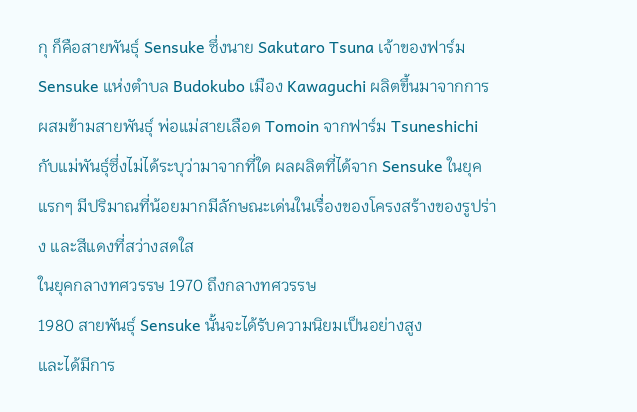กุ ก็คือสายพันธุ์ Sensuke ซึ่งนาย Sakutaro Tsuna เจ้าของฟาร์ม Sensuke แห่งตำบล Budokubo เมือง Kawaguchi ผลิตขึ้นมาจากการผสมข้ามสายพันธุ์ พ่อแม่สายเลือด Tomoin จากฟาร์ม Tsuneshichi กับแม่พันธุ์ซึ่งไม่ได้ระบุว่ามาจากที่ใด ผลผลิตที่ได้จาก Sensuke ในยุคแรกๆ มีปริมาณที่น้อยมากมีลักษณะเด่นในเรื่องของโครงสร้างของรูปร่าง และสีแดงที่สว่างสดใส
ในยุคกลางทศวรรษ 1970 ถึงกลางทศวรรษ
1980 สายพันธุ์ Sensuke นั้นจะได้รับความนิยมเป็นอย่างสูง
และได้มีการ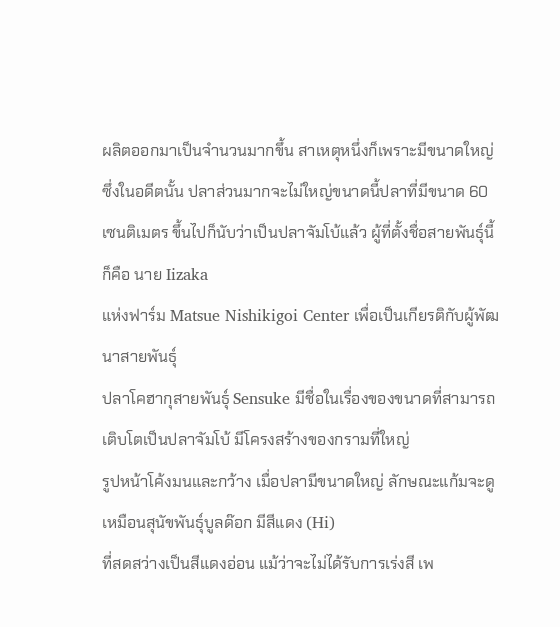ผลิตออกมาเป็นจำนวนมากขึ้น สาเหตุหนึ่งก็เพราะมีขนาดใหญ่ ซึ่งในอดีตนั้น ปลาส่วนมากจะไม่ใหญ่ขนาดนี้ปลาที่มีขนาด 60
เซนติเมตร ขึ้นไปก็นับว่าเป็นปลาจัมโบ้แล้ว ผู้ที่ตั้งชื่อสายพันธุ์นี้ ก็คือ นาย Iizaka
แห่งฟาร์ม Matsue Nishikigoi Center เพื่อเป็นเกียรติกับผู้พัฒนาสายพันธุ์
ปลาโคฮากุสายพันธุ์ Sensuke มีชื่อในเรื่องของขนาดที่สามารถเติบโตเป็นปลาจัมโบ้ มีโครงสร้างของกรามที่ใหญ่
รูปหน้าโค้งมนและกว้าง เมื่อปลามีขนาดใหญ่ ลักษณะแก้มจะดูเหมือนสุนัขพันธุ์บูลด๊อก มีสีแดง (Hi)
ที่สดสว่างเป็นสีแดงอ่อน แม้ว่าจะไม่ได้รับการเร่งสี เพ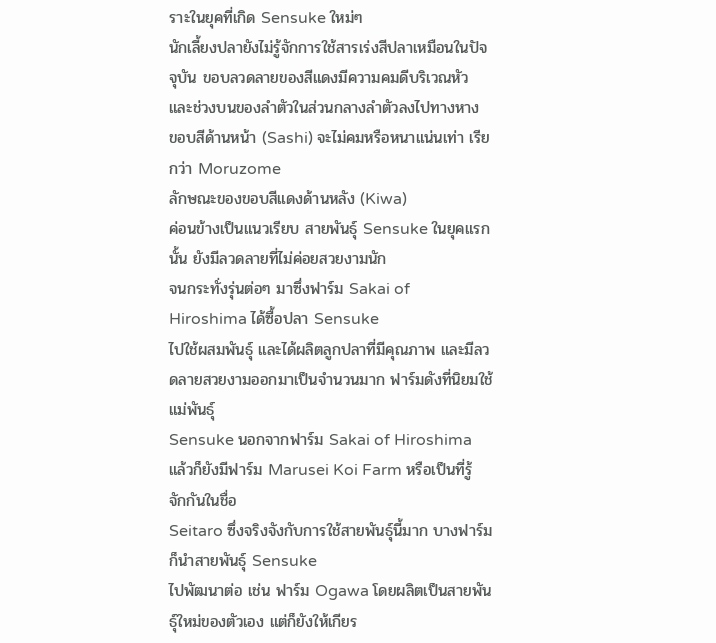ราะในยุคที่เกิด Sensuke ใหม่ๆ
นักเลี้ยงปลายังไม่รู้จักการใช้สารเร่งสีปลาเหมือนในปัจจุบัน ขอบลวดลายของสีแดงมีความคมดีบริเวณหัว และช่วงบนของลำตัวในส่วนกลางลำตัวลงไปทางหาง
ขอบสีด้านหน้า (Sashi) จะไม่คมหรือหนาแน่นเท่า เรียกว่า Moruzome
ลักษณะของขอบสีแดงด้านหลัง (Kiwa)
ค่อนข้างเป็นแนวเรียบ สายพันธุ์ Sensuke ในยุคแรกนั้น ยังมีลวดลายที่ไม่ค่อยสวยงามนัก
จนกระทั่งรุ่นต่อๆ มาซึ่งฟาร์ม Sakai of Hiroshima ได้ซื้อปลา Sensuke
ไปใช้ผสมพันธุ์ และได้ผลิตลูกปลาที่มีคุณภาพ และมีลวดลายสวยงามออกมาเป็นจำนวนมาก ฟาร์มดังที่นิยมใช้แม่พันธุ์
Sensuke นอกจากฟาร์ม Sakai of Hiroshima
แล้วก็ยังมีฟาร์ม Marusei Koi Farm หรือเป็นที่รู้จักกันในชื่อ
Seitaro ซึ่งจริงจังกับการใช้สายพันธุ์นี้มาก บางฟาร์มก็นำสายพันธุ์ Sensuke
ไปพัฒนาต่อ เช่น ฟาร์ม Ogawa โดยผลิตเป็นสายพันธุ์ใหม่ของตัวเอง แต่ก็ยังให้เกียร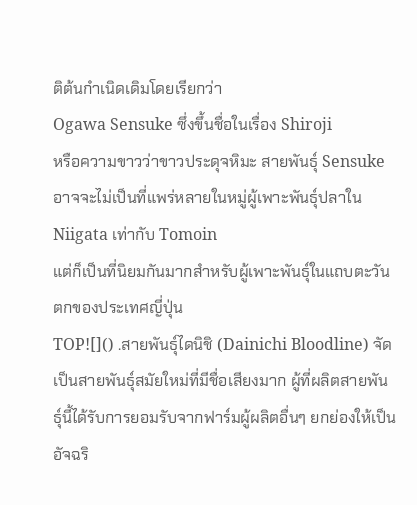ติต้นกำเนิดเดิมโดยเรียกว่า
Ogawa Sensuke ซึ่งขึ้นชื่อในเรื่อง Shiroji
หรือความขาวว่าขาวประดุจหิมะ สายพันธุ์ Sensuke อาจจะไม่เป็นที่แพร่หลายในหมู่ผู้เพาะพันธุ์ปลาใน
Niigata เท่ากับ Tomoin
แต่ก็เป็นที่นิยมกันมากสำหรับผู้เพาะพันธุ์ในแถบตะวันตกของประเทศญี่ปุ่น
TOP![]() .สายพันธุ์ไดนิชิ (Dainichi Bloodline) จัดเป็นสายพันธุ์สมัยใหม่ที่มีชื่อเสียงมาก ผู้ที่ผลิตสายพันธุ์นี้ได้รับการยอมรับจากฟาร์มผู้ผลิตอื่นๆ ยกย่องให้เป็นอัจฉริ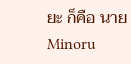ยะ ก็คือ นาย Minoru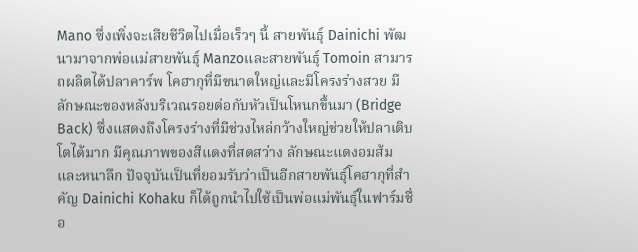Mano ซึ่งเพิ่งจะเสียชีวิตไปเมื่อเร็วๆ นี้ สายพันธุ์ Dainichi พัฒนามาจากพ่อแม่สายพันธุ์ Manzoและสายพันธุ์ Tomoin สามารถผลิตได้ปลาคาร์พ โคฮากุที่มีขนาดใหญ่และมีโครงร่างสวย มีลักษณะของหลังบริเวณรอยต่อกับหัวเป็นโหนกขึ้นมา (Bridge Back) ซึ่งแสดงถึงโครงร่างที่มีช่วงไหล่กว้างใหญ่ช่วยให้ปลาเติบโตได้มาก มีคุณภาพของสีแดงที่สดสว่าง ลักษณะแดงอมส้ม และหนาลึก ปัจจุบันเป็นที่ยอมรับว่าเป็นอีกสายพันธุ์โคฮากุที่สำคัญ Dainichi Kohaku ก็ได้ถูกนำไปใช้เป็นพ่อแม่พันธุ์ในฟาร์มชื่อ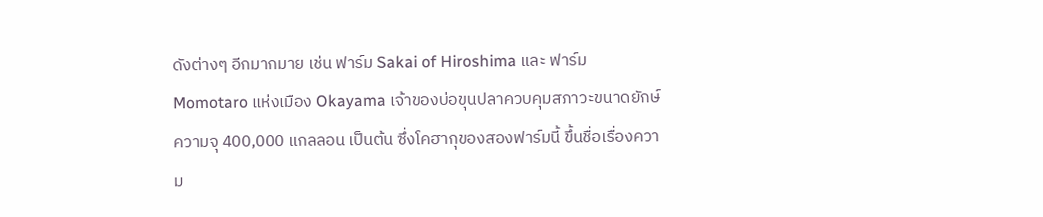ดังต่างๆ อีกมากมาย เช่น ฟาร์ม Sakai of Hiroshima และ ฟาร์ม Momotaro แห่งเมือง Okayama เจ้าของบ่อขุนปลาควบคุมสภาวะขนาดยักษ์ ความจุ 400,000 แกลลอน เป็นต้น ซึ่งโคฮากุของสองฟาร์มนี้ ขึ้นชื่อเรื่องความ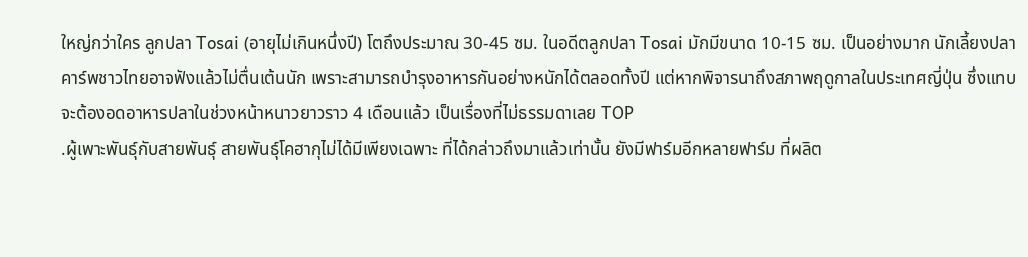ใหญ่กว่าใคร ลูกปลา Tosai (อายุไม่เกินหนึ่งปี) โตถึงประมาณ 30-45 ซม. ในอดีตลูกปลา Tosai มักมีขนาด 10-15 ซม. เป็นอย่างมาก นักเลี้ยงปลาคาร์พชาวไทยอาจฟังแล้วไม่ตื่นเต้นนัก เพราะสามารถบำรุงอาหารกันอย่างหนักได้ตลอดทั้งปี แต่หากพิจารนาถึงสภาพฤดูกาลในประเทศญี่ปุ่น ซึ่งแทบจะต้องอดอาหารปลาในช่วงหน้าหนาวยาวราว 4 เดือนแล้ว เป็นเรื่องที่ไม่ธรรมดาเลย TOP
.ผู้เพาะพันธุ์กับสายพันธุ์ สายพันธุ์โคฮากุไม่ได้มีเพียงเฉพาะ ที่ได้กล่าวถึงมาแล้วเท่านั้น ยังมีฟาร์มอีกหลายฟาร์ม ที่ผลิต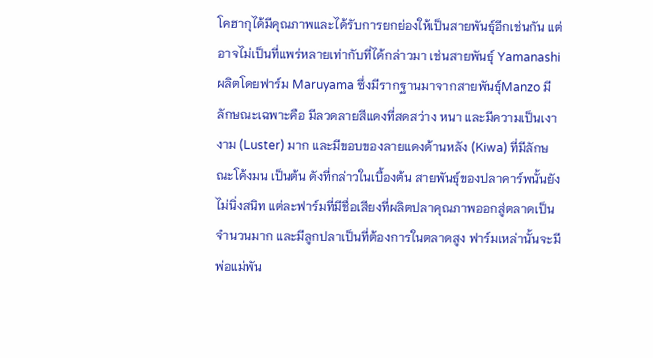โคฮากุได้มีคุณภาพและได้รับการยกย่องให้เป็นสายพันธุ์อีกเช่นกัน แต่อาจไม่เป็นที่แพร่หลายเท่ากับที่ได้กล่าวมา เช่นสายพันธุ์ Yamanashi ผลิตโดยฟาร์ม Maruyama ซึ่งมีรากฐานมาจากสายพันธุ์Manzo มีลักษณะเฉพาะคือ มีลวดลายสีแดงที่สดสว่าง หนา และมีความเป็นเงางาม (Luster) มาก และมีขอบของลายแดงด้านหลัง (Kiwa) ที่มีลักษณะโค้งมน เป็นต้น ดังที่กล่าวในเบื้องต้น สายพันธุ์ของปลาคาร์พนั้นยังไม่นิ่งสนิท แต่ละฟาร์มที่มีชื่อเสียงที่ผลิตปลาคุณภาพออกสู่ตลาดเป็นจำนวนมาก และมีลูกปลาเป็นที่ต้องการในตลาดสูง ฟาร์มเหล่านั้นจะมีพ่อแม่พัน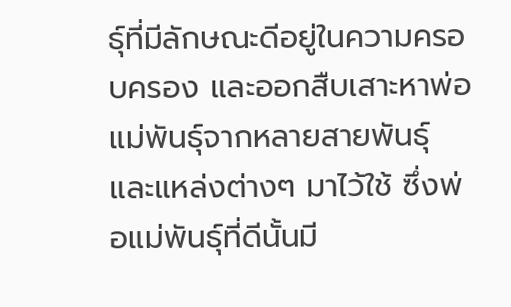ธุ์ที่มีลักษณะดีอยู่ในความครอบครอง และออกสืบเสาะหาพ่อแม่พันธุ์จากหลายสายพันธุ์ และแหล่งต่างๆ มาไว้ใช้ ซึ่งพ่อแม่พันธุ์ที่ดีนั้นมี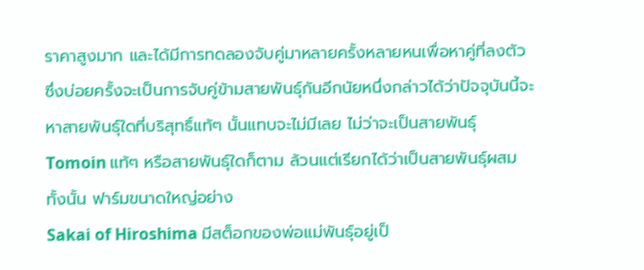ราคาสูงมาก และได้มีการทดลองจับคู่มาหลายครั้งหลายหนเพื่อหาคู่ที่ลงตัว ซึ่งบ่อยครั้งจะเป็นการจับคู่ข้ามสายพันธุ์กันอีกนัยหนึ่งกล่าวได้ว่าปัจจุบันนี้จะหาสายพันธุ์ใดที่บริสุทธิ์แท้ๆ นั้นแทบจะไม่มีเลย ไม่ว่าจะเป็นสายพันธุ์ Tomoin แท้ๆ หรือสายพันธุ์ใดก็ตาม ล้วนแต่เรียกได้ว่าเป็นสายพันธุ์ผสมทั้งนั้น ฟาร์มขนาดใหญ่อย่าง
Sakai of Hiroshima มีสต็อกของพ่อแม่พันธุ์อยู่เป็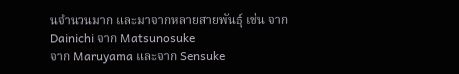นจำนวนมาก และมาจากหลายสายพันธุ์ เช่น จาก
Dainichi จาก Matsunosuke
จาก Maruyama และจาก Sensuke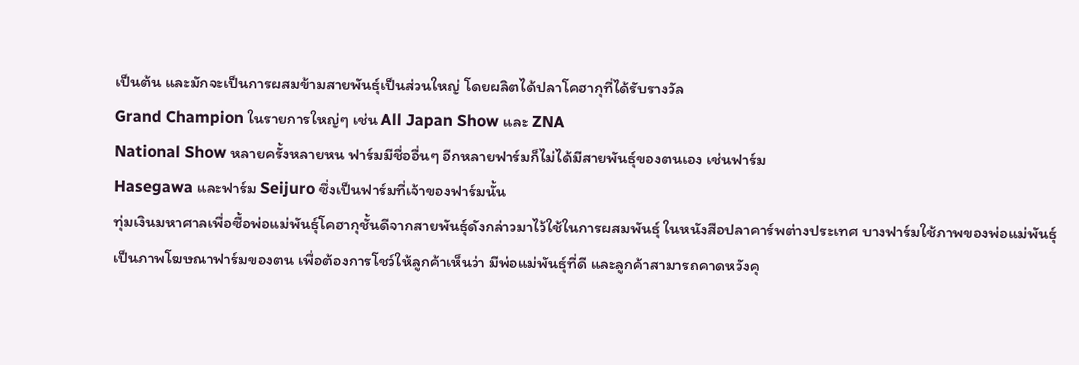เป็นต้น และมักจะเป็นการผสมข้ามสายพันธุ์เป็นส่วนใหญ่ โดยผลิตได้ปลาโคฮากุที่ได้รับรางวัล
Grand Champion ในรายการใหญ่ๆ เช่น All Japan Show และ ZNA
National Show หลายครั้งหลายหน ฟาร์มมีชื่ออื่นๆ อีกหลายฟาร์มก็ไม่ได้มีสายพันธุ์ของตนเอง เช่นฟาร์ม
Hasegawa และฟาร์ม Seijuro ซึ่งเป็นฟาร์มที่เจ้าของฟาร์มนั้น
ทุ่มเงินมหาศาลเพื่อซื้อพ่อแม่พันธุ์โคฮากุชั้นดีจากสายพันธุ์ดังกล่าวมาไว้ใช้ในการผสมพันธุ์ ในหนังสือปลาคาร์พต่างประเทศ บางฟาร์มใช้ภาพของพ่อแม่พันธุ์
เป็นภาพโฆษณาฟาร์มของตน เพื่อต้องการโชว์ให้ลูกค้าเห็นว่า มีพ่อแม่พันธุ์ที่ดี และลูกค้าสามารถคาดหวังคุ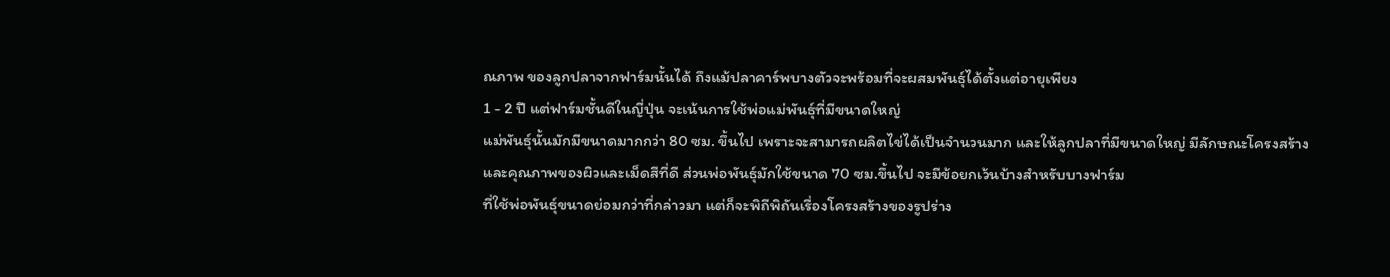ณภาพ ของลูกปลาจากฟาร์มนั้นได้ ถึงแม้ปลาคาร์พบางตัวจะพร้อมที่จะผสมพันธุ์ได้ตั้งแต่อายุเพียง
1 - 2 ปี แต่ฟาร์มชั้นดีในญี่ปุ่น จะเน้นการใช้พ่อแม่พันธุ์ที่มีขนาดใหญ่
แม่พันธุ์นั้นมักมีขนาดมากกว่า 80 ซม. ขึ้นไป เพราะจะสามารถผลิตไข่ได้เป็นจำนวนมาก และให้ลูกปลาที่มีขนาดใหญ่ มีลักษณะโครงสร้าง
และคุณภาพของผิวและเม็ดสีที่ดี ส่วนพ่อพันธุ์มักใช้ขนาด 70 ซม.ขึ้นไป จะมีข้อยกเว้นบ้างสำหรับบางฟาร์ม
ที่ใช้พ่อพันธุ์ขนาดย่อมกว่าที่กล่าวมา แต่ก็จะพิถีพิถันเรื่องโครงสร้างของรูปร่าง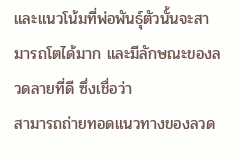และแนวโน้มที่พ่อพันธุ์ตัวนั้นจะสามารถโตได้มาก และมีลักษณะของลวดลายที่ดี ซึ่งเชื่อว่า
สามารถถ่ายทอดแนวทางของลวด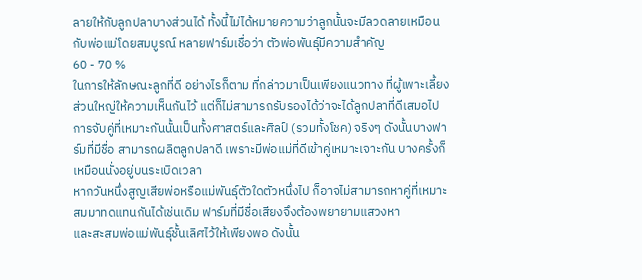ลายให้กับลูกปลาบางส่วนได้ ทั้งนี้ไม่ได้หมายความว่าลูกนั้นจะมีลวดลายเหมือนกับพ่อแม่โดยสมบูรณ์ หลายฟาร์มเชื่อว่า ตัวพ่อพันธุ์มีความสำคัญ
60 - 70 %
ในการให้ลักษณะลูกที่ดี อย่างไรก็ตาม ที่กล่าวมาเป็นเพียงแนวทาง ที่ผู้เพาะเลี้ยงส่วนใหญ่ให้ความเห็นกันไว้ แต่ก็ไม่สามารถรับรองได้ว่าจะได้ลูกปลาที่ดีเสมอไป
การจับคู่ที่เหมาะกันนั้นเป็นทั้งศาสตร์และศิลป์ (รวมทั้งโชค) จริงๆ ดังนั้นบางฟาร์มที่มีชื่อ สามารถผลิตลูกปลาดี เพราะมีพ่อแม่ที่ดีเข้าคู่เหมาะเจาะกัน บางครั้งก็เหมือนนั่งอยู่บนระเบิดเวลา
หากวันหนึ่งสูญเสียพ่อหรือแม่พันธุ์ตัวใดตัวหนึ่งไป ก็อาจไม่สามารถหาคู่ที่เหมาะสมมาทดแทนกันได้เช่นเดิม ฟาร์มที่มีชื่อเสียงจึงต้องพยายามแสวงหา
และสะสมพ่อแม่พันธุ์ชั้นเลิศไว้ให้เพียงพอ ดังนั้น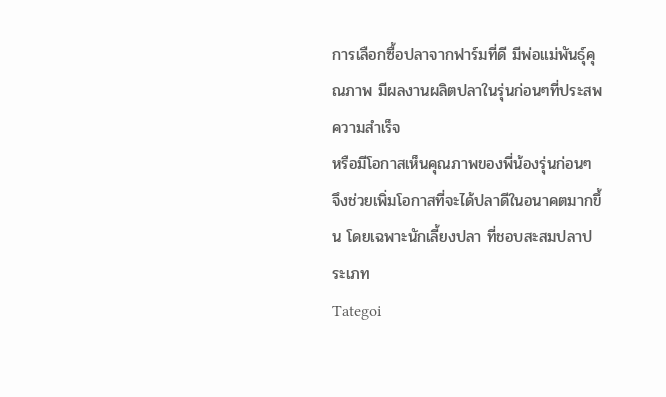การเลือกซื้อปลาจากฟาร์มที่ดี มีพ่อแม่พันธุ์คุณภาพ มีผลงานผลิตปลาในรุ่นก่อนๆที่ประสพความสำเร็จ
หรือมีโอกาสเห็นคุณภาพของพี่น้องรุ่นก่อนๆ จึงช่วยเพิ่มโอกาสที่จะได้ปลาดีในอนาคตมากขึ้น โดยเฉพาะนักเลี้ยงปลา ที่ชอบสะสมปลาประเภท
Tategoi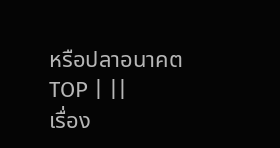หรือปลาอนาคต
TOP | ||
เรื่อง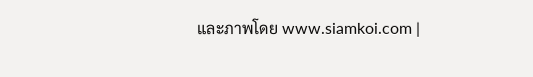และภาพโดย www.siamkoi.com |